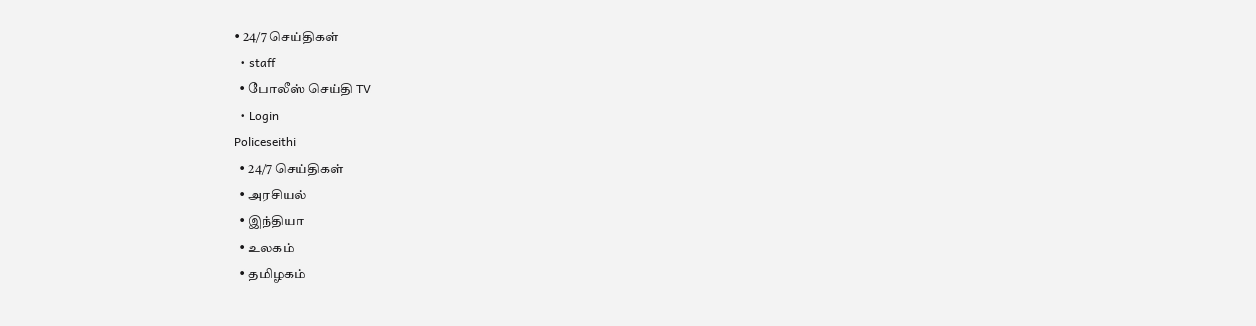• 24/7 செய்திகள்
  • staff
  • போலீஸ் செய்தி TV
  • Login
Policeseithi
  • 24/7 செய்திகள்
  • அரசியல்
  • இந்தியா
  • உலகம்
  • தமிழகம்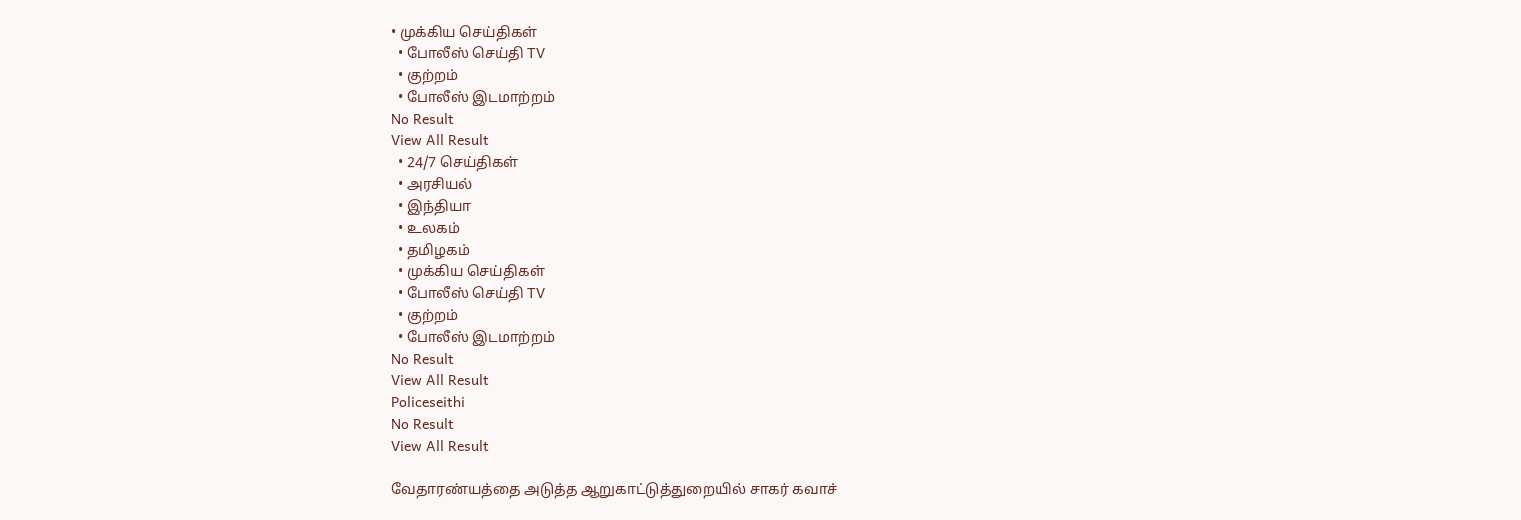• முக்கிய செய்திகள்
  • போலீஸ் செய்தி TV
  • குற்றம்
  • போலீஸ் இடமாற்றம்
No Result
View All Result
  • 24/7 செய்திகள்
  • அரசியல்
  • இந்தியா
  • உலகம்
  • தமிழகம்
  • முக்கிய செய்திகள்
  • போலீஸ் செய்தி TV
  • குற்றம்
  • போலீஸ் இடமாற்றம்
No Result
View All Result
Policeseithi
No Result
View All Result

வேதாரண்யத்தை அடுத்த ஆறுகாட்டுத்துறையில் சாகர் கவாச்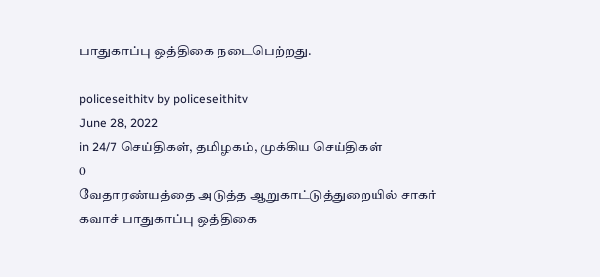பாதுகாப்பு ஒத்திகை நடைபெற்றது.

policeseithitv by policeseithitv
June 28, 2022
in 24/7 செய்திகள், தமிழகம், முக்கிய செய்திகள்
0
வேதாரண்யத்தை அடுத்த ஆறுகாட்டுத்துறையில் சாகர் கவாச் பாதுகாப்பு ஒத்திகை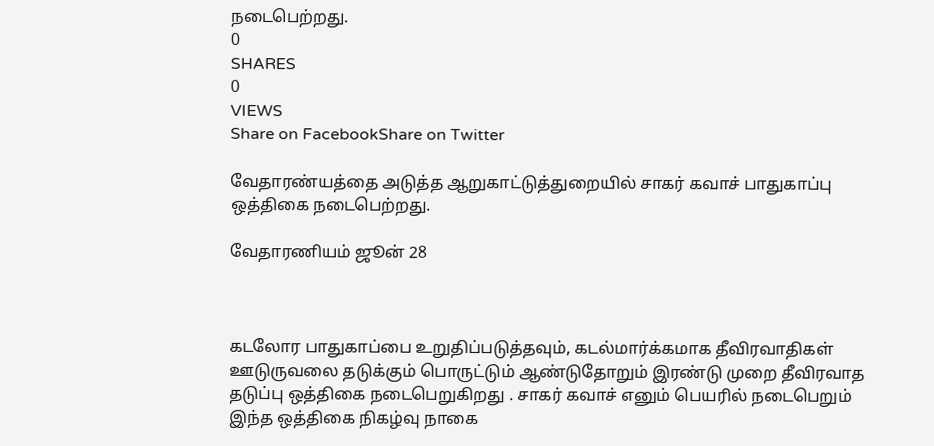நடைபெற்றது.
0
SHARES
0
VIEWS
Share on FacebookShare on Twitter

வேதாரண்யத்தை அடுத்த ஆறுகாட்டுத்துறையில் சாகர் கவாச் பாதுகாப்பு ஒத்திகை நடைபெற்றது.

வேதாரணியம் ஜூன் 28



கடலோர பாதுகாப்பை உறுதிப்படுத்தவும், கடல்மார்க்கமாக தீவிரவாதிகள் ஊடுருவலை தடுக்கும் பொருட்டும் ஆண்டுதோறும் இரண்டு முறை தீவிரவாத தடுப்பு ஒத்திகை நடைபெறுகிறது . சாகர் கவாச் எனும் பெயரில் நடைபெறும் இந்த ஒத்திகை நிகழ்வு நாகை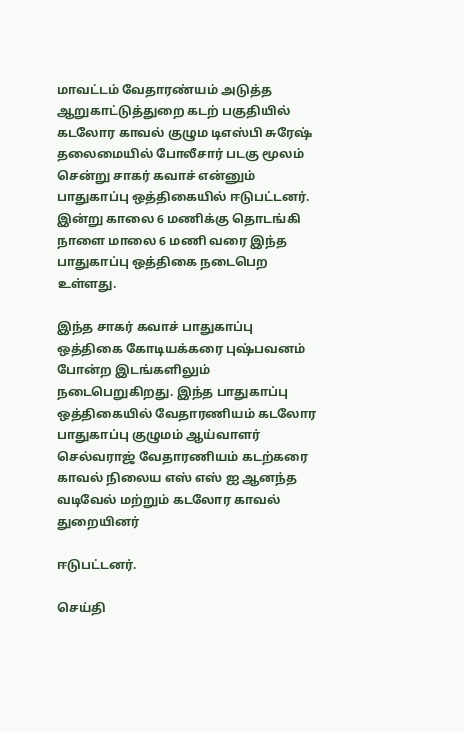மாவட்டம் வேதாரண்யம் அடுத்த ஆறுகாட்டுத்துறை கடற் பகுதியில் கடலோர காவல் குழும டிஎஸ்பி சுரேஷ் தலைமையில் போலீசார் படகு மூலம் சென்று சாகர் கவாச் என்னும் பாதுகாப்பு ஒத்திகையில் ஈடுபட்டனர். இன்று காலை 6 மணிக்கு தொடங்கி நாளை மாலை 6 மணி வரை இந்த பாதுகாப்பு ஒத்திகை நடைபெற உள்ளது.

இந்த சாகர் கவாச் பாதுகாப்பு ஒத்திகை கோடியக்கரை புஷ்பவனம் போன்ற இடங்களிலும் நடைபெறுகிறது. இந்த பாதுகாப்பு ஒத்திகையில் வேதாரணியம் கடலோர பாதுகாப்பு குழுமம் ஆய்வாளர் செல்வராஜ் வேதாரணியம் கடற்கரை காவல் நிலைய எஸ் எஸ் ஐ ஆனந்த வடிவேல் மற்றும் கடலோர காவல் துறையினர்

ஈடுபட்டனர்.

செய்தி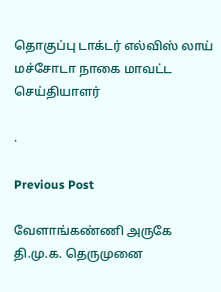தொகுப்பு டாக்டர் எல்விஸ் லாய் மச்சோடா நாகை மாவட்ட செய்தியாளர்

.

Previous Post

வேளாங்கண்ணி அருகே  தி.மு.க. தெருமுனை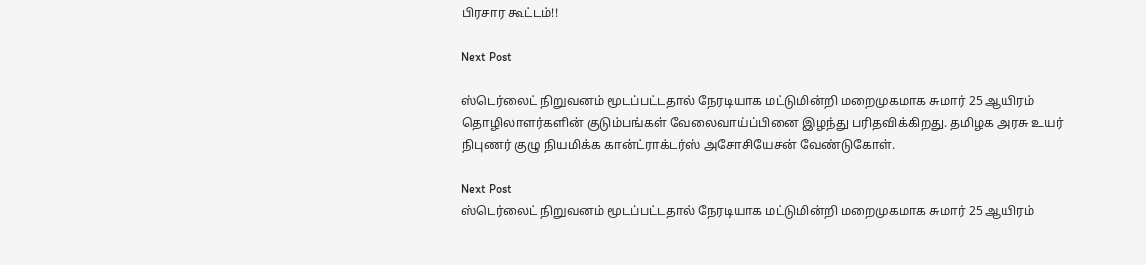பிரசார கூட்டம்!!

Next Post

ஸ்டெர்லைட் நிறுவனம் மூடப்பட்டதால் நேரடியாக மட்டுமின்றி மறைமுகமாக சுமார் 25 ஆயிரம் தொழிலாளர்களின் குடும்பங்கள் வேலைவாய்ப்பினை இழந்து பரிதவிக்கிறது. தமிழக அரசு உயர் நிபுணர் குழு நியமிக்க கான்ட்ராக்டர்ஸ் அசோசியேசன் வேண்டுகோள்.

Next Post
ஸ்டெர்லைட் நிறுவனம் மூடப்பட்டதால் நேரடியாக மட்டுமின்றி மறைமுகமாக சுமார் 25 ஆயிரம்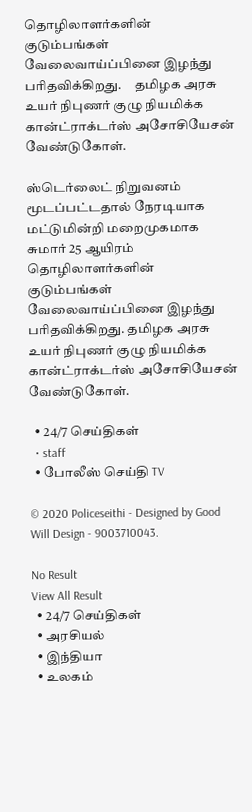தொழிலாளர்களின் குடும்பங்கள் வேலைவாய்ப்பினை இழந்து பரிதவிக்கிறது.     தமிழக அரசு உயர் நிபுணர் குழு நியமிக்க கான்ட்ராக்டர்ஸ் அசோசியேசன் வேண்டுகோள்.

ஸ்டெர்லைட் நிறுவனம் மூடப்பட்டதால் நேரடியாக மட்டுமின்றி மறைமுகமாக சுமார் 25 ஆயிரம் தொழிலாளர்களின் குடும்பங்கள் வேலைவாய்ப்பினை இழந்து பரிதவிக்கிறது. தமிழக அரசு உயர் நிபுணர் குழு நியமிக்க கான்ட்ராக்டர்ஸ் அசோசியேசன் வேண்டுகோள்.

  • 24/7 செய்திகள்
  • staff
  • போலீஸ் செய்தி TV

© 2020 Policeseithi - Designed by Good Will Design - 9003710043.

No Result
View All Result
  • 24/7 செய்திகள்
  • அரசியல்
  • இந்தியா
  • உலகம்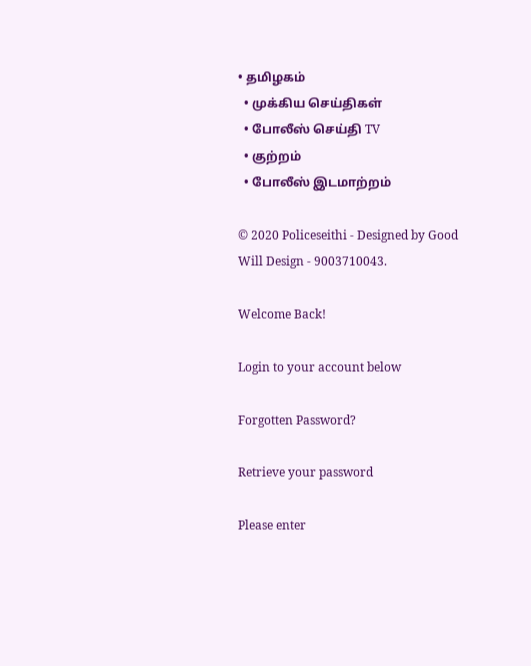• தமிழகம்
  • முக்கிய செய்திகள்
  • போலீஸ் செய்தி TV
  • குற்றம்
  • போலீஸ் இடமாற்றம்

© 2020 Policeseithi - Designed by Good Will Design - 9003710043.

Welcome Back!

Login to your account below

Forgotten Password?

Retrieve your password

Please enter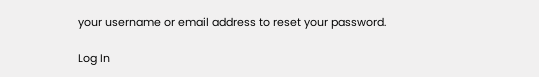your username or email address to reset your password.

Log In